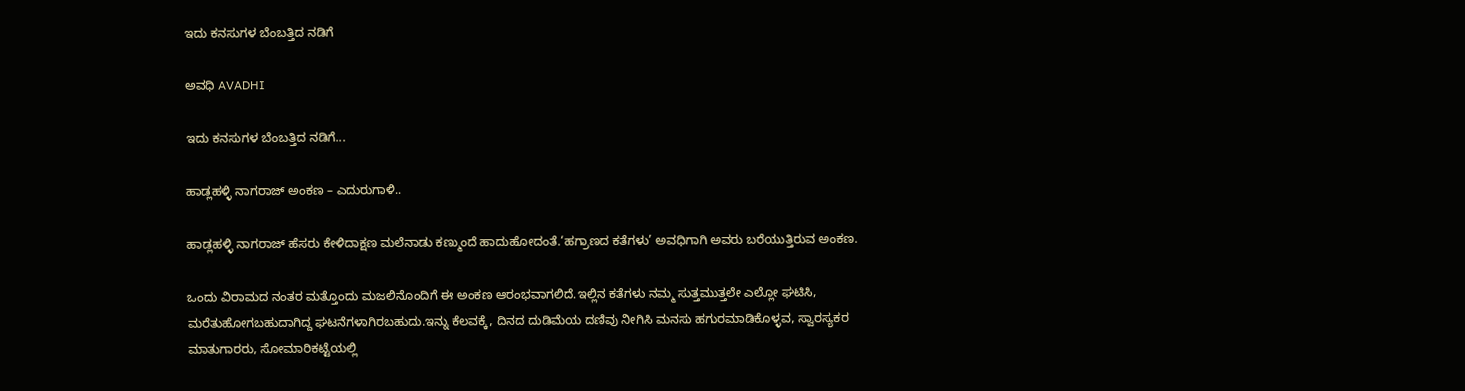ಇದು ಕನಸುಗಳ ಬೆಂಬತ್ತಿದ ನಡಿಗೆ‍

ಅವಧಿ AVADHI

ಇದು ಕನಸುಗಳ ಬೆಂಬತ್ತಿದ ನಡಿಗೆ...

ಹಾಡ್ಲಹಳ್ಳಿ ನಾಗರಾಜ್ ಅಂಕಣ – ಎದುರುಗಾಳಿ..

ಹಾಡ್ಲಹಳ್ಳಿ ನಾಗರಾಜ್ ಹೆಸರು ಕೇಳಿದಾಕ್ಷಣ ಮಲೆನಾಡು ಕಣ್ಮುಂದೆ ಹಾದುಹೋದಂತೆ.‘ಹಗ್ರಾಣದ ಕತೆಗಳು’ ಅವಧಿಗಾಗಿ ಅವರು ಬರೆಯುತ್ತಿರುವ ಅಂಕಣ.

ಒಂದು ವಿರಾಮದ ನಂತರ ಮತ್ತೊಂದು ಮಜಲಿನೊಂದಿಗೆ ಈ ಅಂಕಣ ಆರಂಭವಾಗಲಿದೆ.ಇಲ್ಲಿನ ಕತೆಗಳು ನಮ್ಮ ಸುತ್ತಮುತ್ತಲೇ ಎಲ್ಲೋ ಘಟಿಸಿ, ಮರೆತುಹೋಗಬಹುದಾಗಿದ್ದ ಘಟನೆಗಳಾಗಿರಬಹುದು.ಇನ್ನು ಕೆಲವಕ್ಕೆ, ದಿನದ ದುಡಿಮೆಯ ದಣಿವು ನೀಗಿಸಿ ಮನಸು ಹಗುರಮಾಡಿಕೊಳ್ಳವ, ಸ್ವಾರಸ್ಯಕರ ಮಾತುಗಾರರು, ಸೋಮಾರಿಕಟ್ಟೆಯಲ್ಲಿ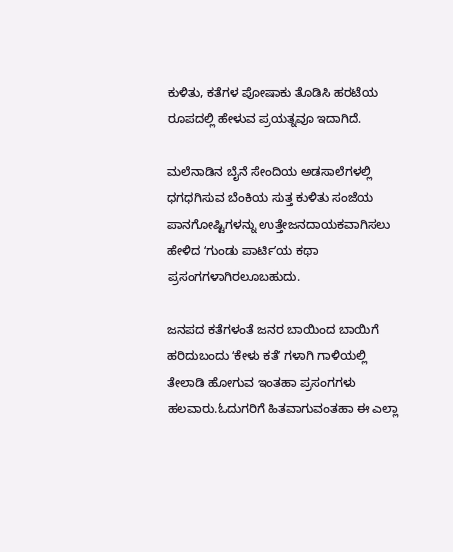ಕುಳಿತು, ಕತೆಗಳ ಪೋಷಾಕು ತೊಡಿಸಿ ಹರಟೆಯ ರೂಪದಲ್ಲಿ ಹೇಳುವ ಪ್ರಯತ್ನವೂ ಇದಾಗಿದೆ.

ಮಲೆನಾಡಿನ ಬೈನೆ ಸೇಂದಿಯ ಅಡಸಾಲೆಗಳಲ್ಲಿ ಧಗಧಗಿಸುವ ಬೆಂಕಿಯ ಸುತ್ತ ಕುಳಿತು ಸಂಜೆಯ ಪಾನಗೋಷ್ಟಿಗಳನ್ನು ಉತ್ತೇಜನದಾಯಕವಾಗಿಸಲು ಹೇಳಿದ ʻಗುಂಡು ಪಾರ್ಟಿʼಯ ಕಥಾ ಪ್ರಸಂಗಗಳಾಗಿರಲೂಬಹುದು.

ಜನಪದ ಕತೆಗಳಂತೆ ಜನರ ಬಾಯಿಂದ ಬಾಯಿಗೆ ಹರಿದುಬಂದು ʻಕೇಳು ಕತೆʼ ಗಳಾಗಿ ಗಾಳಿಯಲ್ಲಿ ತೇಲಾಡಿ ಹೋಗುವ ಇಂತಹಾ ಪ್ರಸಂಗಗಳು ಹಲವಾರು.ಓದುಗರಿಗೆ ಹಿತವಾಗುವಂತಹಾ ಈ ಎಲ್ಲಾ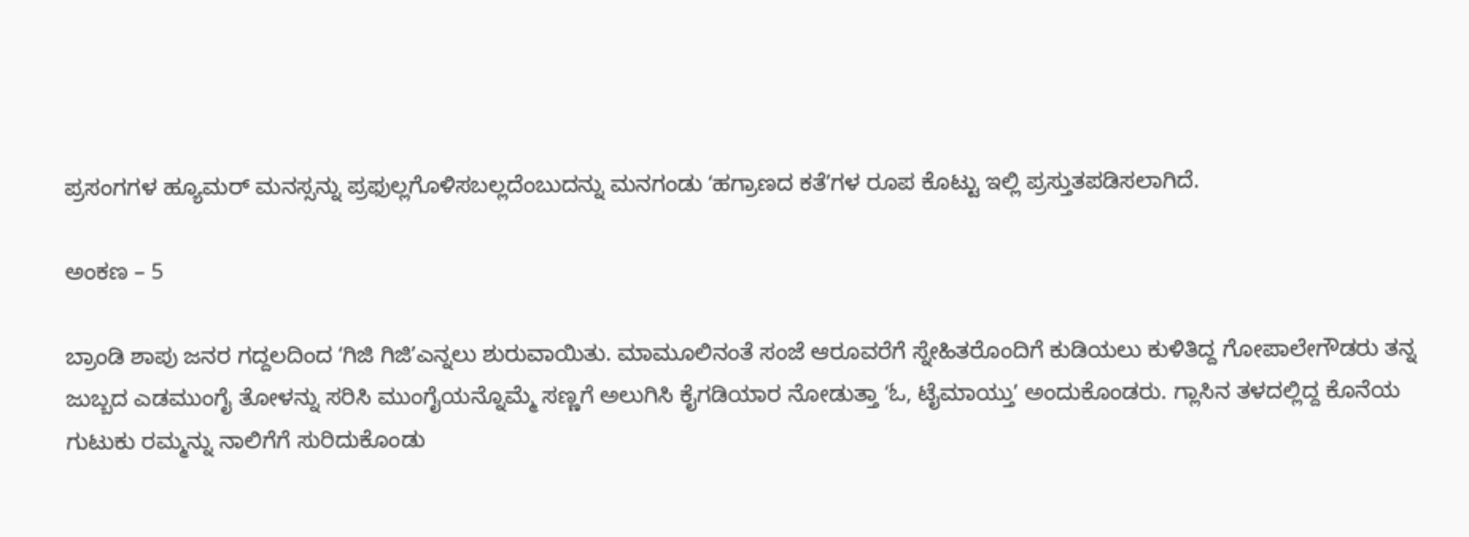ಪ್ರಸಂಗಗಳ ಹ್ಯೂಮರ್‌ ಮನಸ್ಸನ್ನು ಪ್ರಫುಲ್ಲಗೊಳಿಸಬಲ್ಲದೆಂಬುದನ್ನು ಮನಗಂಡು ʻಹಗ್ರಾಣದ ಕತೆʼಗಳ ರೂಪ ಕೊಟ್ಟು ಇಲ್ಲಿ ಪ್ರಸ್ತುತಪಡಿಸಲಾಗಿದೆ.

ಅಂಕಣ – 5

ಬ್ರಾಂಡಿ ಶಾಪು ಜನರ ಗದ್ದಲದಿಂದ ʻಗಿಜಿ ಗಿಜಿʼಎನ್ನಲು ಶುರುವಾಯಿತು. ಮಾಮೂಲಿನಂತೆ ಸಂಜೆ ಆರೂವರೆಗೆ ಸ್ನೇಹಿತರೊಂದಿಗೆ ಕುಡಿಯಲು ಕುಳಿತಿದ್ದ ಗೋಪಾಲೇಗೌಡರು ತನ್ನ ಜುಬ್ಬದ ಎಡಮುಂಗೈ ತೋಳನ್ನು ಸರಿಸಿ ಮುಂಗೈಯನ್ನೊಮ್ಮೆ ಸಣ್ಣಗೆ ಅಲುಗಿಸಿ ಕೈಗಡಿಯಾರ ನೋಡುತ್ತಾ ʻಓ, ಟೈಮಾಯ್ತುʼ ಅಂದುಕೊಂಡರು. ಗ್ಲಾಸಿನ ತಳದಲ್ಲಿದ್ದ ಕೊನೆಯ ಗುಟುಕು ರಮ್ಮನ್ನು ನಾಲಿಗೆಗೆ ಸುರಿದುಕೊಂಡು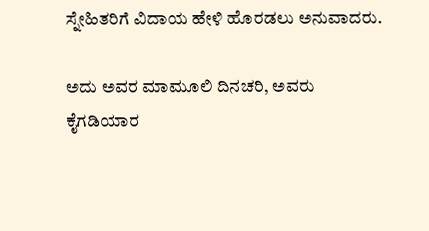ಸ್ನೇಹಿತರಿಗೆ ವಿದಾಯ ಹೇಳಿ ಹೊರಡಲು ಅನುವಾದರು.

ಅದು ಅವರ ಮಾಮೂಲಿ ದಿನಚರಿ, ಅವರು ಕೈಗಡಿಯಾರ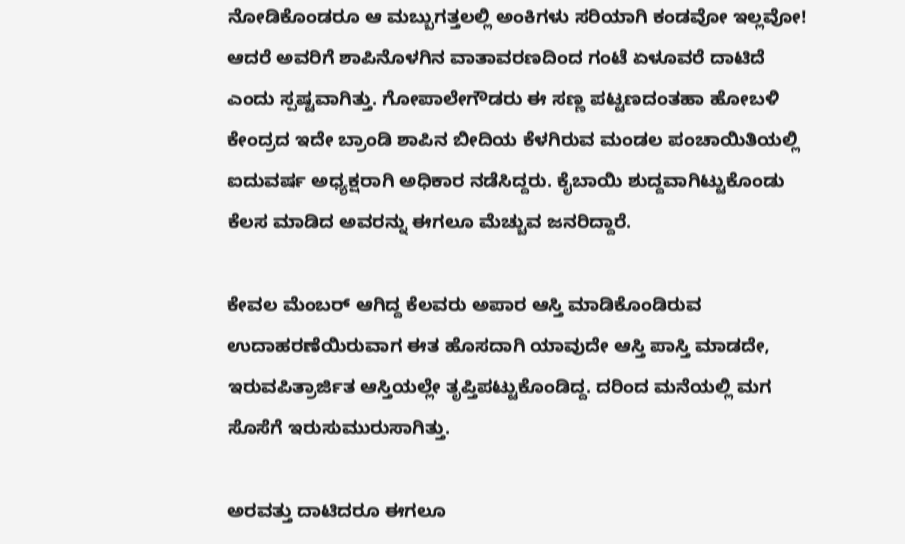ನೋಡಿಕೊಂಡರೂ ಆ ಮಬ್ಬುಗತ್ತಲಲ್ಲಿ ಅಂಕಿಗಳು ಸರಿಯಾಗಿ ಕಂಡವೋ ಇಲ್ಲವೋ! ಆದರೆ ಅವರಿಗೆ ಶಾಪಿನೊಳಗಿನ ವಾತಾವರಣದಿಂದ ಗಂಟೆ ಏಳೂವರೆ ದಾಟಿದೆ ಎಂದು ಸ್ಪಷ್ಟವಾಗಿತ್ತು. ಗೋಪಾಲೇಗೌಡರು ಈ ಸಣ್ಣ ಪಟ್ಟಣದಂತಹಾ ಹೋಬಳಿ ಕೇಂದ್ರದ ಇದೇ ಬ್ರಾಂಡಿ ಶಾಪಿನ ಬೀದಿಯ ಕೆಳಗಿರುವ ಮಂಡಲ ಪಂಚಾಯಿತಿಯಲ್ಲಿ ಐದುವರ್ಷ ಅಧ್ಯಕ್ಷರಾಗಿ ಅಧಿಕಾರ ನಡೆಸಿದ್ದರು. ಕೈಬಾಯಿ ಶುದ್ದವಾಗಿಟ್ಟುಕೊಂಡು ಕೆಲಸ ಮಾಡಿದ ಅವರನ್ನು ಈಗಲೂ ಮೆಚ್ಚುವ ಜನರಿದ್ದಾರೆ.

ಕೇವಲ ಮೆಂಬರ್‌ ಆಗಿದ್ದ ಕೆಲವರು ಅಪಾರ ಆಸ್ತಿ ಮಾಡಿಕೊಂಡಿರುವ ಉದಾಹರಣೆಯಿರುವಾಗ ಈತ ಹೊಸದಾಗಿ ಯಾವುದೇ ಆಸ್ತಿ ಪಾಸ್ತಿ ಮಾಡದೇ, ಇರುವಪಿತ್ರಾರ್ಜಿತ ಆಸ್ತಿಯಲ್ಲೇ ತೃಪ್ತಿಪಟ್ಟುಕೊಂಡಿದ್ದ. ದರಿಂದ ಮನೆಯಲ್ಲಿ ಮಗ ಸೊಸೆಗೆ ಇರುಸುಮುರುಸಾಗಿತ್ತು.

ಅರವತ್ತು ದಾಟಿದರೂ ಈಗಲೂ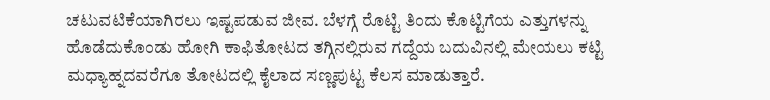ಚಟುವಟಿಕೆಯಾಗಿರಲು ಇಷ್ಟಪಡುವ ಜೀವ. ಬೆಳಗ್ಗೆ ರೊಟ್ಟಿ ತಿಂದು ಕೊಟ್ಟಿಗೆಯ ಎತ್ತುಗಳನ್ನು ಹೊಡೆದುಕೊಂಡು ಹೋಗಿ ಕಾಫಿತೋಟದ ತಗ್ಗಿನಲ್ಲಿರುವ ಗದ್ದೆಯ ಬದುವಿನಲ್ಲಿ ಮೇಯಲು ಕಟ್ಟಿ ಮಧ್ಯಾಹ್ನದವರೆಗೂ ತೋಟದಲ್ಲಿ ಕೈಲಾದ ಸಣ್ಣಪುಟ್ಟ ಕೆಲಸ ಮಾಡುತ್ತಾರೆ.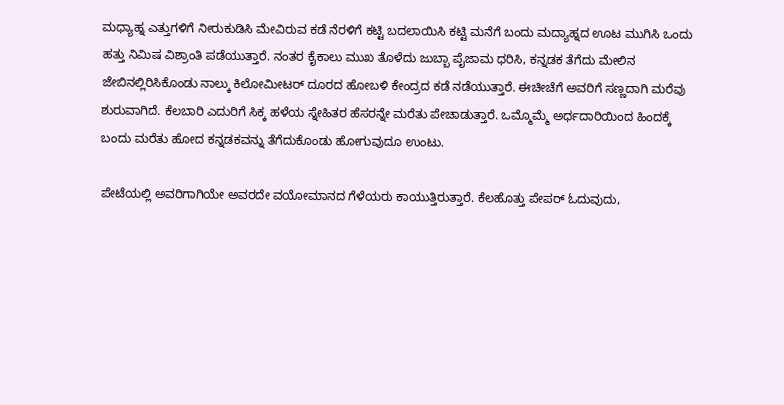ಮಧ್ಯಾಹ್ನ ಎತ್ತುಗಳಿಗೆ ನೀರುಕುಡಿಸಿ ಮೇವಿರುವ ಕಡೆ ನೆರಳಿಗೆ ಕಟ್ಟಿ ಬದಲಾಯಿಸಿ ಕಟ್ಟಿ ಮನೆಗೆ ಬಂದು ಮದ್ಯಾಹ್ನದ ಊಟ ಮುಗಿಸಿ ಒಂದು ಹತ್ತು ನಿಮಿಷ ವಿಶ್ರಾಂತಿ ಪಡೆಯುತ್ತಾರೆ. ನಂತರ ಕೈಕಾಲು ಮುಖ ತೊಳೆದು ಜುಬ್ಬಾ ಪೈಜಾಮ ಧರಿಸಿ, ಕನ್ನಡಕ ತೆಗೆದು ಮೇಲಿನ ಜೇಬಿನಲ್ಲಿರಿಸಿಕೊಂಡು ನಾಲ್ಕು ಕಿಲೋಮೀಟರ್‌ ದೂರದ ಹೋಬಳಿ ಕೇಂದ್ರದ ಕಡೆ ನಡೆಯುತ್ತಾರೆ. ಈಚೀಚೆಗೆ ಅವರಿಗೆ ಸಣ್ಣದಾಗಿ ಮರೆವು ಶುರುವಾಗಿದೆ. ಕೆಲಬಾರಿ ಎದುರಿಗೆ ಸಿಕ್ಕ ಹಳೆಯ ಸ್ನೇಹಿತರ ಹೆಸರನ್ನೇ ಮರೆತು ಪೇಚಾಡುತ್ತಾರೆ. ಒಮ್ಮೊಮ್ಮೆ ಅರ್ಧದಾರಿಯಿಂದ ಹಿಂದಕ್ಕೆ ಬಂದು ಮರೆತು ಹೋದ ಕನ್ನಡಕವನ್ನು ತೆಗೆದುಕೊಂಡು ಹೋಗುವುದೂ ಉಂಟು.

ಪೇಟೆಯಲ್ಲಿ ಅವರಿಗಾಗಿಯೇ ಅವರದೇ ವಯೋಮಾನದ ಗೆಳೆಯರು ಕಾಯುತ್ತಿರುತ್ತಾರೆ. ಕೆಲಹೊತ್ತು ಪೇಪರ್‌ ಓದುವುದು,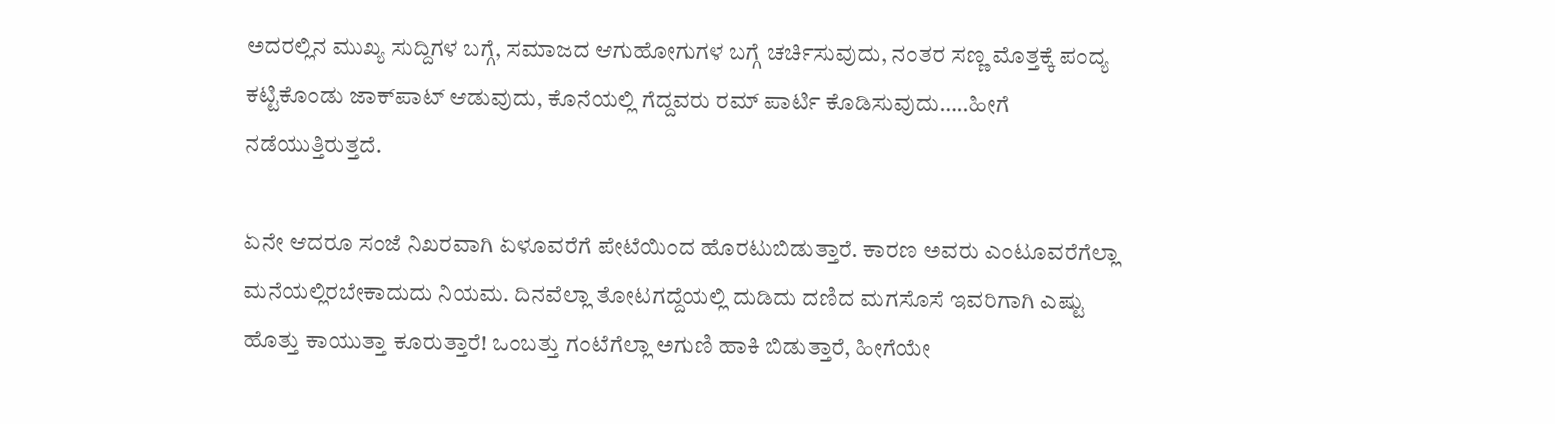ಅದರಲ್ಲಿನ ಮುಖ್ಯ ಸುದ್ದಿಗಳ ಬಗ್ಗೆ, ಸಮಾಜದ ಆಗುಹೋಗುಗಳ ಬಗ್ಗೆ ಚರ್ಚಿಸುವುದು, ನಂತರ ಸಣ್ಣ ಮೊತ್ತಕ್ಕೆ ಪಂದ್ಯ ಕಟ್ಟಿಕೊಂಡು ಜಾಕ್‌ಪಾಟ್‌ ಆಡುವುದು, ಕೊನೆಯಲ್ಲಿ ಗೆದ್ದವರು ರಮ್‌ ಪಾರ್ಟಿ ಕೊಡಿಸುವುದು…..ಹೀಗೆ ನಡೆಯುತ್ತಿರುತ್ತದೆ.

ಏನೇ ಆದರೂ ಸಂಜೆ ನಿಖರವಾಗಿ ಏಳೂವರೆಗೆ ಪೇಟೆಯಿಂದ ಹೊರಟುಬಿಡುತ್ತಾರೆ. ಕಾರಣ ಅವರು ಎಂಟೂವರೆಗೆಲ್ಲಾ ಮನೆಯಲ್ಲಿರಬೇಕಾದುದು ನಿಯಮ. ದಿನವೆಲ್ಲಾ ತೋಟಗದ್ದೆಯಲ್ಲಿ ದುಡಿದು ದಣಿದ ಮಗಸೊಸೆ ಇವರಿಗಾಗಿ ಎಷ್ಟು ಹೊತ್ತು ಕಾಯುತ್ತಾ ಕೂರುತ್ತಾರೆ! ಒಂಬತ್ತು ಗಂಟೆಗೆಲ್ಲಾ ಅಗುಣಿ ಹಾಕಿ ಬಿಡುತ್ತಾರೆ, ಹೀಗೆಯೇ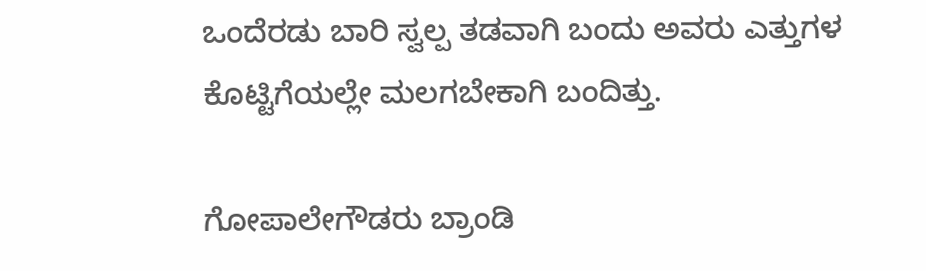ಒಂದೆರಡು ಬಾರಿ ಸ್ವಲ್ಪ ತಡವಾಗಿ ಬಂದು ಅವರು ಎತ್ತುಗಳ ಕೊಟ್ಟಿಗೆಯಲ್ಲೇ ಮಲಗಬೇಕಾಗಿ ಬಂದಿತ್ತು.

ಗೋಪಾಲೇಗೌಡರು ಬ್ರಾಂಡಿ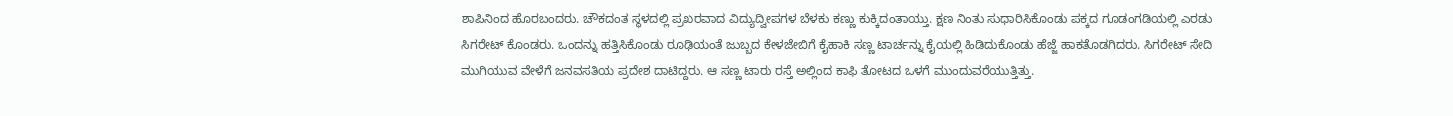ಶಾಪಿನಿಂದ ಹೊರಬಂದರು. ಚೌಕದಂತ ಸ್ಥಳದಲ್ಲಿ ಪ್ರಖರವಾದ ವಿದ್ಯುದ್ವೀಪಗಳ ಬೆಳಕು ಕಣ್ಣು ಕುಕ್ಕಿದಂತಾಯ್ತು. ಕ್ಷಣ ನಿಂತು ಸುಧಾರಿಸಿಕೊಂಡು ಪಕ್ಕದ ಗೂಡಂಗಡಿಯಲ್ಲಿ ಎರಡು ಸಿಗರೇಟ್‌ ಕೊಂಡರು. ಒಂದನ್ನು ಹತ್ತಿಸಿಕೊಂಡು ರೂಢಿಯಂತೆ ಜುಬ್ಬದ ಕೇಳಜೇಬಿಗೆ ಕೈಹಾಕಿ ಸಣ್ಣ ಟಾರ್ಚನ್ನು ಕೈಯಲ್ಲಿ ಹಿಡಿದುಕೊಂಡು ಹೆಜ್ಜೆ ಹಾಕತೊಡಗಿದರು. ಸಿಗರೇಟ್‌ ಸೇದಿ ಮುಗಿಯುವ ವೇಳೆಗೆ ಜನವಸತಿಯ ಪ್ರದೇಶ ದಾಟಿದ್ದರು. ಆ ಸಣ್ಣ ಟಾರು ರಸ್ತೆ ಅಲ್ಲಿಂದ ಕಾಫಿ ತೋಟದ ಒಳಗೆ ಮುಂದುವರೆಯುತ್ತಿತ್ತು.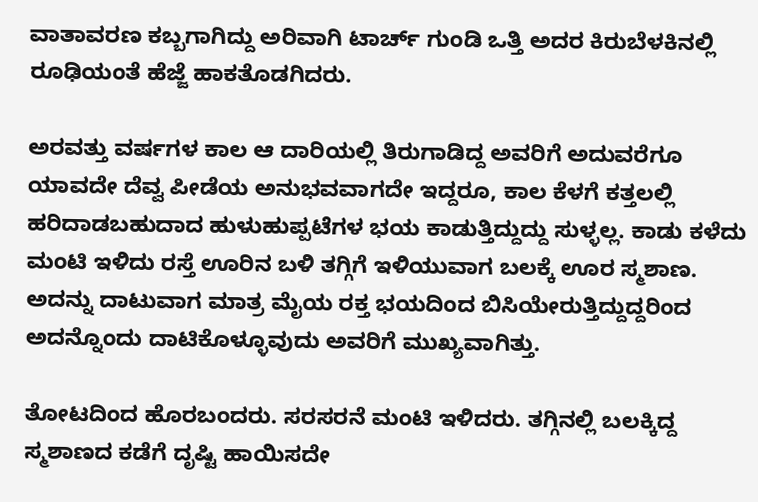ವಾತಾವರಣ ಕಬ್ಬಗಾಗಿದ್ದು ಅರಿವಾಗಿ ಟಾರ್ಚ್‌ ಗುಂಡಿ ಒತ್ತಿ ಅದರ ಕಿರುಬೆಳಕಿನಲ್ಲಿ ರೂಢಿಯಂತೆ ಹೆಜ್ಜೆ ಹಾಕತೊಡಗಿದರು.

ಅರವತ್ತು ವರ್ಷಗಳ ಕಾಲ ಆ ದಾರಿಯಲ್ಲಿ ತಿರುಗಾಡಿದ್ದ ಅವರಿಗೆ ಅದುವರೆಗೂ ಯಾವದೇ ದೆವ್ವ ಪೀಡೆಯ ಅನುಭವವಾಗದೇ ಇದ್ದರೂ, ಕಾಲ ಕೆಳಗೆ ಕತ್ತಲಲ್ಲಿ ಹರಿದಾಡಬಹುದಾದ ಹುಳುಹುಪ್ಪಟೆಗಳ ಭಯ ಕಾಡುತ್ತಿದ್ದುದ್ದು ಸುಳ್ಳಲ್ಲ. ಕಾಡು ಕಳೆದು ಮಂಟಿ ಇಳಿದು ರಸ್ತೆ ಊರಿನ ಬಳಿ ತಗ್ಗಿಗೆ ಇಳಿಯುವಾಗ ಬಲಕ್ಕೆ ಊರ ಸ್ಮಶಾಣ. ಅದನ್ನು ದಾಟುವಾಗ ಮಾತ್ರ ಮೈಯ ರಕ್ತ ಭಯದಿಂದ ಬಿಸಿಯೇರುತ್ತಿದ್ದುದ್ದರಿಂದ ಅದನ್ನೊಂದು ದಾಟಿಕೊಳ್ಳೂವುದು ಅವರಿಗೆ ಮುಖ್ಯವಾಗಿತ್ತು.

ತೋಟದಿಂದ ಹೊರಬಂದರು. ಸರಸರನೆ ಮಂಟಿ ಇಳಿದರು. ತಗ್ಗಿನಲ್ಲಿ ಬಲಕ್ಕಿದ್ದ ಸ್ಮಶಾಣದ ಕಡೆಗೆ ದೃಷ್ಟಿ ಹಾಯಿಸದೇ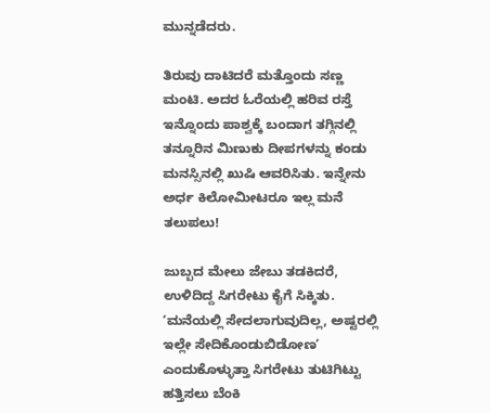ಮುನ್ನಡೆದರು.

ತಿರುವು ದಾಟಿದರೆ ಮತ್ತೊಂದು ಸಣ್ಣ ಮಂಟಿ. ಅದರ ಓರೆಯಲ್ಲಿ ಹರಿವ ರಸ್ತೆ ಇನ್ನೊಂದು ಪಾಶ್ವಕ್ಕೆ ಬಂದಾಗ ತಗ್ಗಿನಲ್ಲಿ ತನ್ನೂರಿನ ಮಿಣುಕು ದೀಪಗಳನ್ನು ಕಂಡು ಮನಸ್ಸಿನಲ್ಲಿ ಖುಷಿ ಆವರಿಸಿತು. ಇನ್ನೇನು ಅರ್ಧ ಕಿಲೋಮೀಟರೂ ಇಲ್ಲ ಮನೆ ತಲುಪಲು!

ಜುಬ್ಬದ ಮೇಲು ಜೇಬು ತಡಕಿದರೆ, ಉಳಿದಿದ್ದ ಸಿಗರೇಟು ಕೈಗೆ ಸಿಕ್ಕಿತು. ʻಮನೆಯಲ್ಲಿ ಸೇದಲಾಗುವುದಿಲ್ಲ, ಅಷ್ಟರಲ್ಲಿ ಇಲ್ಲೇ ಸೇದಿಕೊಂಡುಬಿಡೋಣʼ ಎಂದುಕೊಳ್ಳುತ್ತಾ ಸಿಗರೇಟು ತುಟಿಗಿಟ್ಟು ಹತ್ತಿಸಲು ಬೆಂಕಿ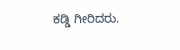ಕಡ್ಡಿ ಗೀರಿದರು.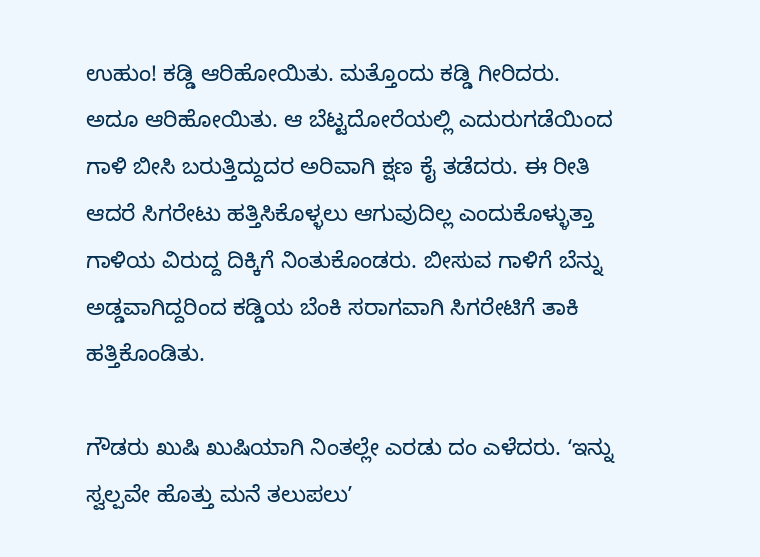ಉಹುಂ! ಕಡ್ಡಿ ಆರಿಹೋಯಿತು. ಮತ್ತೊಂದು ಕಡ್ಡಿ ಗೀರಿದರು. ಅದೂ ಆರಿಹೋಯಿತು. ಆ ಬೆಟ್ಟದೋರೆಯಲ್ಲಿ ಎದುರುಗಡೆಯಿಂದ ಗಾಳಿ ಬೀಸಿ ಬರುತ್ತಿದ್ದುದರ ಅರಿವಾಗಿ ಕ್ಷಣ ಕೈ ತಡೆದರು. ಈ ರೀತಿ ಆದರೆ ಸಿಗರೇಟು ಹತ್ತಿಸಿಕೊಳ್ಳಲು ಆಗುವುದಿಲ್ಲ ಎಂದುಕೊಳ್ಳುತ್ತಾ ಗಾಳಿಯ ವಿರುದ್ದ ದಿಕ್ಕಿಗೆ ನಿಂತುಕೊಂಡರು. ಬೀಸುವ ಗಾಳಿಗೆ ಬೆನ್ನು ಅಡ್ಡವಾಗಿದ್ದರಿಂದ ಕಡ್ಡಿಯ ಬೆಂಕಿ ಸರಾಗವಾಗಿ ಸಿಗರೇಟಿಗೆ ತಾಕಿ ಹತ್ತಿಕೊಂಡಿತು.

ಗೌಡರು ಖುಷಿ ಖುಷಿಯಾಗಿ ನಿಂತಲ್ಲೇ ಎರಡು ದಂ ಎಳೆದರು. ʻಇನ್ನು ಸ್ವಲ್ಪವೇ ಹೊತ್ತು ಮನೆ ತಲುಪಲುʼ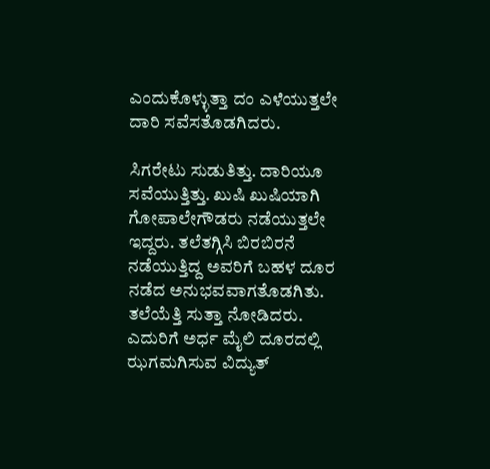ಎಂದುಕೊಳ್ಳುತ್ತಾ ದಂ ಎಳೆಯುತ್ತಲೇ ದಾರಿ ಸವೆಸತೊಡಗಿದರು.

ಸಿಗರೇಟು ಸುಡುತಿತ್ತು. ದಾರಿಯೂ ಸವೆಯುತ್ತಿತ್ತು. ಖುಷಿ ಖುಷಿಯಾಗಿ ಗೋಪಾಲೇಗೌಡರು ನಡೆಯುತ್ತಲೇ ಇದ್ದರು. ತಲೆತಗ್ಗಿಸಿ ಬಿರಬಿರನೆ ನಡೆಯುತ್ತಿದ್ದ ಅವರಿಗೆ ಬಹಳ ದೂರ ನಡೆದ ಅನುಭವವಾಗತೊಡಗಿತು. ತಲೆಯೆತ್ತಿ ಸುತ್ತಾ ನೋಡಿದರು. ಎದುರಿಗೆ ಅರ್ಧ ಮೈಲಿ ದೂರದಲ್ಲಿ ಝಗಮಗಿಸುವ ವಿದ್ಯುತ್‌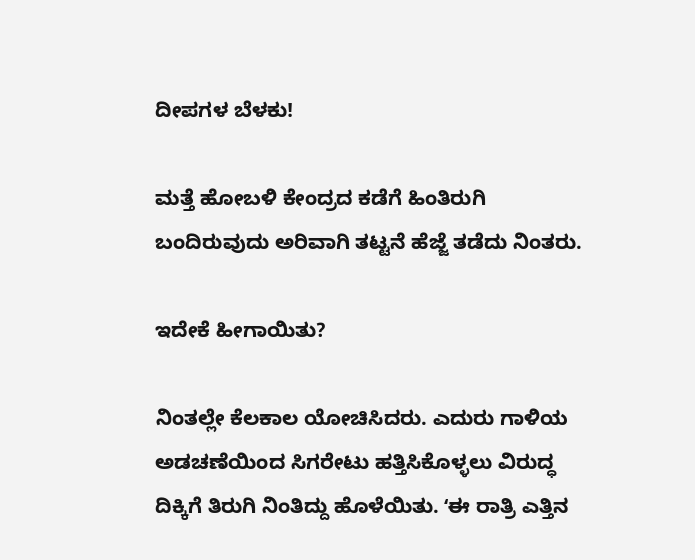ದೀಪಗಳ ಬೆಳಕು!

ಮತ್ತೆ ಹೋಬಳಿ ಕೇಂದ್ರದ ಕಡೆಗೆ ಹಿಂತಿರುಗಿ ಬಂದಿರುವುದು ಅರಿವಾಗಿ ತಟ್ಟನೆ ಹೆಜ್ಜೆ ತಡೆದು ನಿಂತರು.

ಇದೇಕೆ ಹೀಗಾಯಿತು?

ನಿಂತಲ್ಲೇ ಕೆಲಕಾಲ ಯೋಚಿಸಿದರು. ಎದುರು ಗಾಳಿಯ ಅಡಚಣೆಯಿಂದ ಸಿಗರೇಟು ಹತ್ತಿಸಿಕೊಳ್ಳಲು ವಿರುದ್ಧ ದಿಕ್ಕಿಗೆ ತಿರುಗಿ ನಿಂತಿದ್ದು ಹೊಳೆಯಿತು. ʻಈ ರಾತ್ರಿ ಎತ್ತಿನ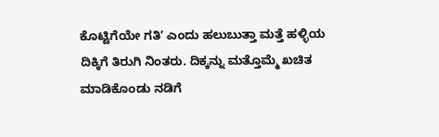ಕೊಟ್ಟಿಗೆಯೇ ಗತಿʼ ಎಂದು ಹಲುಬುತ್ತಾ ಮತ್ತೆ ಹಳ್ಳಿಯ ದಿಕ್ಕಿಗೆ ತಿರುಗಿ ನಿಂತರು. ದಿಕ್ಕನ್ನು ಮತ್ತೊಮ್ಮೆ ಖಚಿತ ಮಾಡಿಕೊಂಡು ನಡಿಗೆ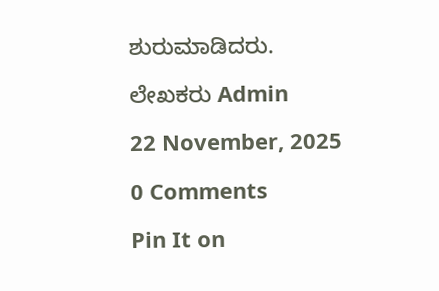ಶುರುಮಾಡಿದರು.

ಲೇಖಕರು Admin

22 November, 2025

0 Comments

Pin It on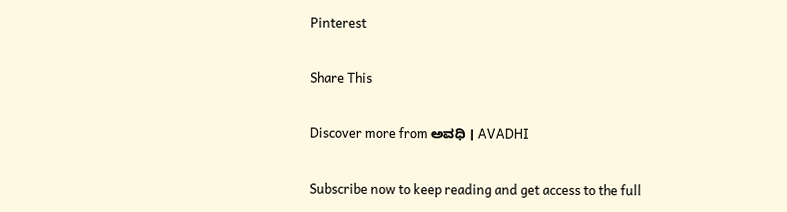Pinterest

Share This

Discover more from ಅವಧಿ । AVADHI

Subscribe now to keep reading and get access to the full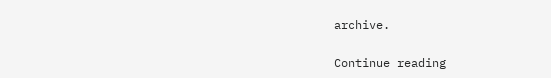archive.

Continue reading